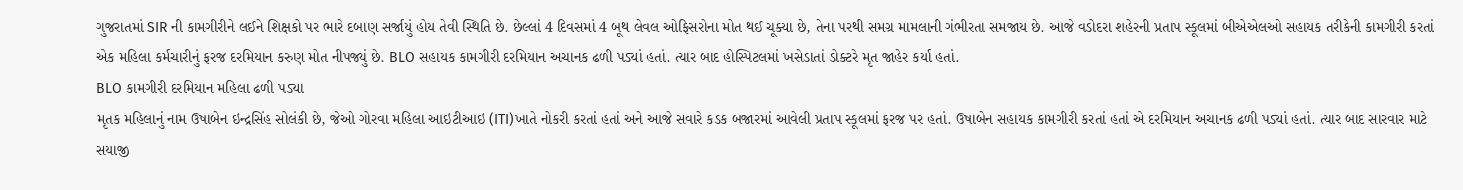ગુજરાતમાં SIR ની કામગીરીને લઈને શિક્ષકો પર ભારે દબાણ સર્જાયું હોય તેવી સ્થિતિ છે. છેલ્લાં 4 દિવસમાં 4 બૂથ લેવલ ઓફિસરોના મોત થઈ ચૂક્યા છે, તેના પરથી સમગ્ર મામલાની ગંભીરતા સમજાય છે. આજે વડોદરા શહેરની પ્રતાપ સ્કૂલમાં બીએએલઓ સહાયક તરીકેની કામગીરી કરતાં એક મહિલા કર્મચારીનું ફરજ દરમિયાન કરુણ મોત નીપજ્યું છે. BLO સહાયક કામગીરી દરમિયાન અચાનક ઢળી પડ્યાં હતાં. ત્યાર બાદ હોસ્પિટલમાં ખસેડાતાં ડોક્ટરે મૃત જાહેર કર્યા હતાં.
BLO કામગીરી દરમિયાન મહિલા ઢળી પડ્યા
મૃતક મહિલાનું નામ ઉષાબેન ઇન્દ્રસિંહ સોલંકી છે, જેઓ ગોરવા મહિલા આઇટીઆઇ (ITI)ખાતે નોકરી કરતાં હતાં અને આજે સવારે કડક બજારમાં આવેલી પ્રતાપ સ્કૂલમાં ફરજ પર હતાં. ઉષાબેન સહાયક કામગીરી કરતાં હતાં એ દરમિયાન અચાનક ઢળી પડ્યાં હતાં. ત્યાર બાદ સારવાર માટે સયાજી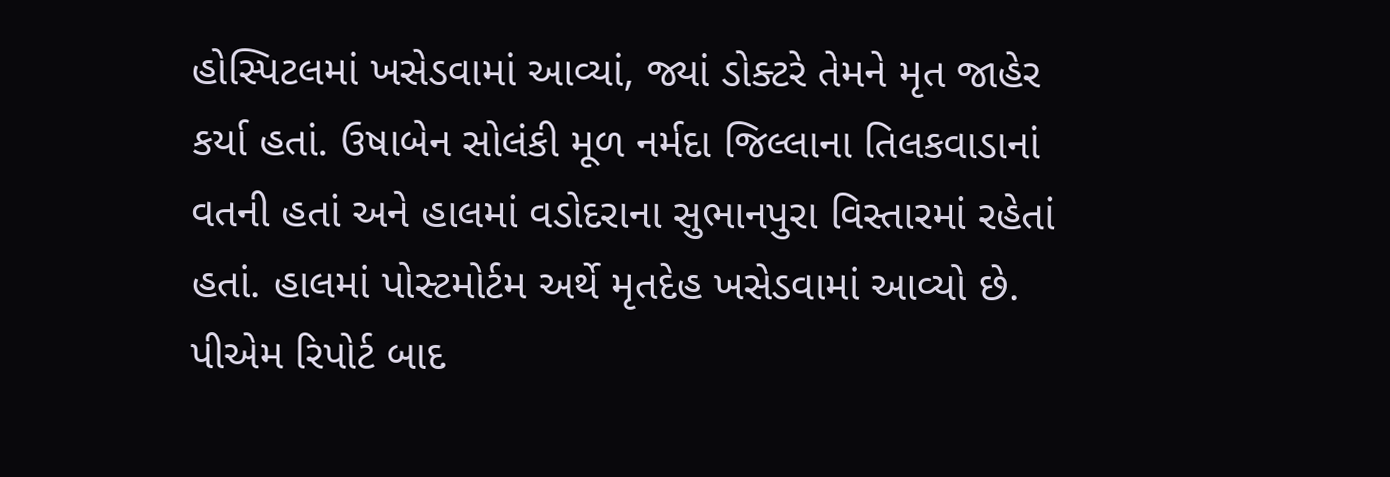હોસ્પિટલમાં ખસેડવામાં આવ્યાં, જ્યાં ડોક્ટરે તેમને મૃત જાહેર કર્યા હતાં. ઉષાબેન સોલંકી મૂળ નર્મદા જિલ્લાના તિલકવાડાનાં વતની હતાં અને હાલમાં વડોદરાના સુભાનપુરા વિસ્તારમાં રહેતાં હતાં. હાલમાં પોસ્ટમોર્ટમ અર્થે મૃતદેહ ખસેડવામાં આવ્યો છે. પીએમ રિપોર્ટ બાદ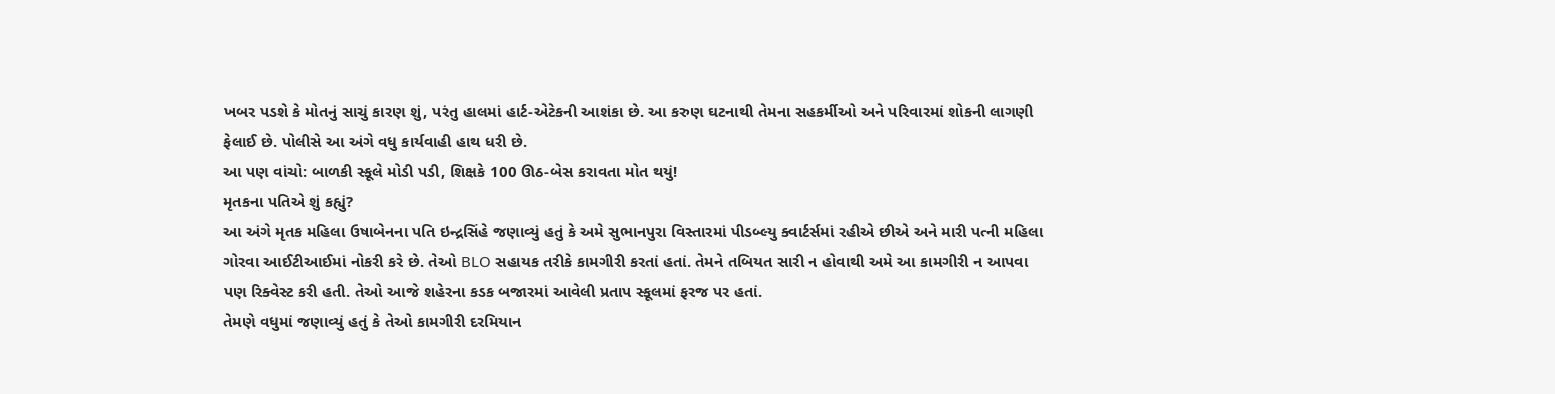ખબર પડશે કે મોતનું સાચું કારણ શું, પરંતુ હાલમાં હાર્ટ-એટેકની આશંકા છે. આ કરુણ ઘટનાથી તેમના સહકર્મીઓ અને પરિવારમાં શોકની લાગણી ફેલાઈ છે. પોલીસે આ અંગે વધુ કાર્યવાહી હાથ ધરી છે.
આ પણ વાંચો: બાળકી સ્કૂલે મોડી પડી, શિક્ષકે 100 ઊઠ-બેસ કરાવતા મોત થયું!
મૃતકના પતિએ શું કહ્યું?
આ અંગે મૃતક મહિલા ઉષાબેનના પતિ ઇન્દ્રસિંહે જણાવ્યું હતું કે અમે સુભાનપુરા વિસ્તારમાં પીડબ્લ્યુ ક્વાર્ટર્સમાં રહીએ છીએ અને મારી પત્ની મહિલા ગોરવા આઈટીઆઈમાં નોકરી કરે છે. તેઓ BLO સહાયક તરીકે કામગીરી કરતાં હતાં. તેમને તબિયત સારી ન હોવાથી અમે આ કામગીરી ન આપવા પણ રિક્વેસ્ટ કરી હતી. તેઓ આજે શહેરના કડક બજારમાં આવેલી પ્રતાપ સ્કૂલમાં ફરજ પર હતાં.
તેમણે વધુમાં જણાવ્યું હતું કે તેઓ કામગીરી દરમિયાન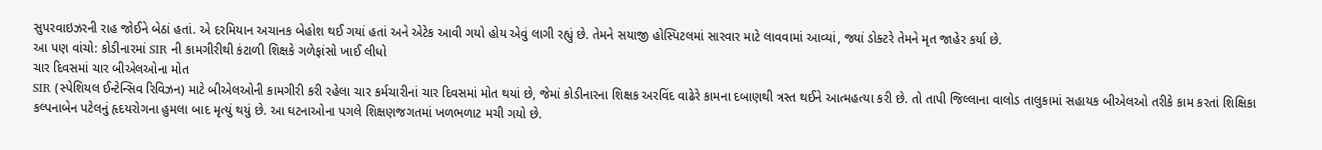સુપરવાઇઝરની રાહ જોઈને બેઠાં હતાં. એ દરમિયાન અચાનક બેહોશ થઈ ગયાં હતાં અને એટેક આવી ગયો હોય એવું લાગી રહ્યું છે. તેમને સયાજી હોસ્પિટલમાં સારવાર માટે લાવવામાં આવ્યાં, જ્યાં ડોક્ટરે તેમને મૃત જાહેર કર્યા છે.
આ પણ વાંચો: કોડીનારમાં SIR ની કામગીરીથી કંટાળી શિક્ષકે ગળેફાંસો ખાઈ લીધો
ચાર દિવસમાં ચાર બીએલઓના મોત
SIR (સ્પેશિયલ ઈન્ટેન્સિવ રિવિઝન) માટે બીએલઓની કામગીરી કરી રહેલા ચાર કર્મચારીનાં ચાર દિવસમાં મોત થયાં છે, જેમાં કોડીનારના શિક્ષક અરવિંદ વાઢેરે કામના દબાણથી ત્રસ્ત થઈને આત્મહત્યા કરી છે. તો તાપી જિલ્લાના વાલોડ તાલુકામાં સહાયક બીએલઓ તરીકે કામ કરતાં શિક્ષિકા કલ્પનાબેન પટેલનું હૃદયરોગના હુમલા બાદ મૃત્યું થયું છે. આ ઘટનાઓના પગલે શિક્ષણજગતમાં ખળભળાટ મચી ગયો છે.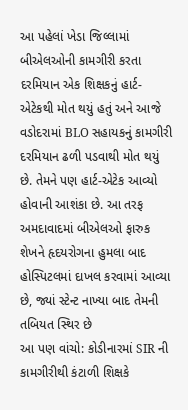આ પહેલાં ખેડા જિલ્લામાં બીએલઓની કામગીરી કરતા દરમિયાન એક શિક્ષકનું હાર્ટ-એટેકથી મોત થયું હતું અને આજે વડોદરામાં BLO સહાયકનું કામગીરી દરમિયાન ઢળી પડવાથી મોત થયું છે. તેમને પણ હાર્ટ-એટેક આવ્યો હોવાની આશંકા છે. આ તરફ અમદાવાદમાં બીએલઓ ફારુક શેખને હૃદયરોગના હુમલા બાદ હોસ્પિટલમાં દાખલ કરવામાં આવ્યા છે, જ્યાં સ્ટેન્ટ નાખ્યા બાદ તેમની તબિયત સ્થિર છે
આ પણ વાંચો: કોડીનારમાં SIR ની કામગીરીથી કંટાળી શિક્ષકે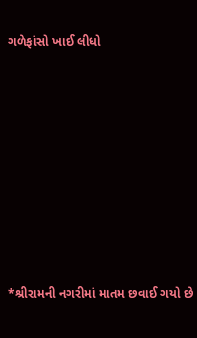ગળેફાંસો ખાઈ લીધો












*શ્રીરામની નગરીમાં માતમ છવાઈ ગયો છે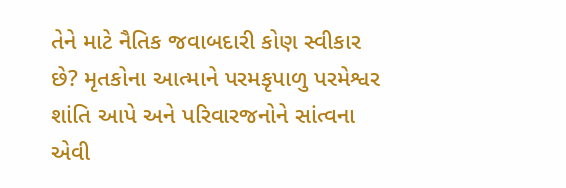તેને માટે નૈતિક જવાબદારી કોણ સ્વીકાર છે? મૃતકોના આત્માને પરમકૃપાળુ પરમેશ્વર શાંતિ આપે અને પરિવારજનોને સાંત્વના એવી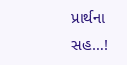પ્રાર્થના સહ…!